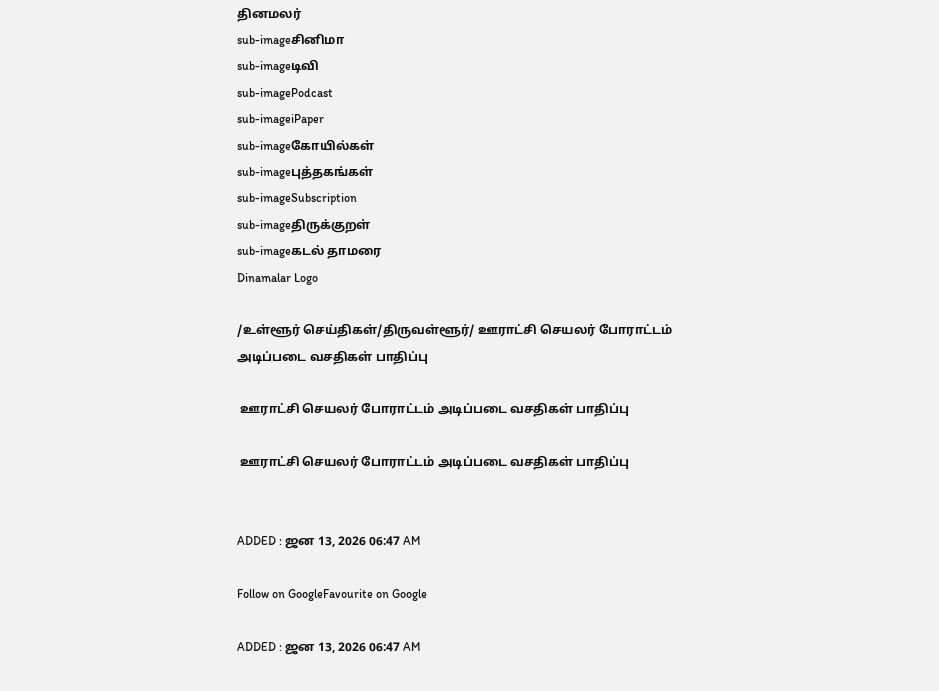தினமலர்
sub-imageசினிமா
sub-imageடிவி
sub-imagePodcast
sub-imageiPaper
sub-imageகோயில்கள்
sub-imageபுத்தகங்கள்
sub-imageSubscription
sub-imageதிருக்குறள்
sub-imageகடல் தாமரை
Dinamalar Logo

/உள்ளூர் செய்திகள்/திருவள்ளூர்/ ஊராட்சி செயலர் போராட்டம் அடிப்படை வசதிகள் பாதிப்பு

 ஊராட்சி செயலர் போராட்டம் அடிப்படை வசதிகள் பாதிப்பு

 ஊராட்சி செயலர் போராட்டம் அடிப்படை வசதிகள் பாதிப்பு


ADDED : ஜன 13, 2026 06:47 AM

Follow on GoogleFavourite on Google

ADDED : ஜன 13, 2026 06:47 AM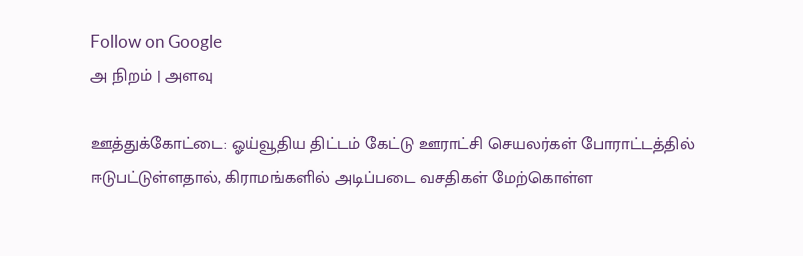Follow on Google
அ நிறம் | அளவு

ஊத்துக்கோட்டை: ஓய்வூதிய திட்டம் கேட்டு ஊராட்சி செயலர்கள் போராட்டத்தில் ஈடுபட்டுள்ளதால், கிராமங்களில் அடிப்படை வசதிகள் மேற்கொள்ள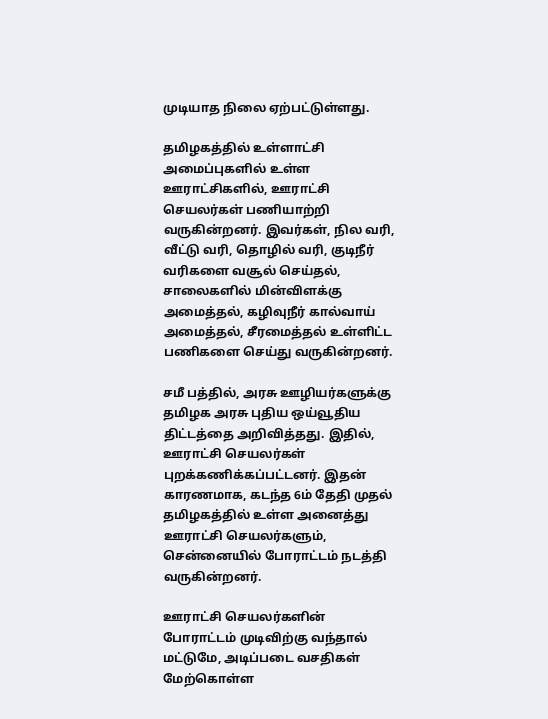முடியாத நிலை ஏற்பட்டுள்ளது.

தமிழகத்தில் உள்ளாட்சி அமைப்புகளில் உள்ள ஊராட்சிகளில், ஊராட்சி செயலர்கள் பணியாற்றி வருகின்றனர். இவர்கள், நில வரி, வீட்டு வரி, தொழில் வரி, குடிநீர் வரிகளை வசூல் செய்தல், சாலைகளில் மின்விளக்கு அமைத்தல், கழிவுநீர் கால்வாய் அமைத்தல், சீரமைத்தல் உள்ளிட்ட பணிகளை செய்து வருகின்றனர்.

சமீ பத்தில், அரசு ஊழியர்களுக்கு தமிழக அரசு புதிய ஒய்வூதிய திட்டத்தை அறிவித்தது. இதில், ஊராட்சி செயலர்கள் புறக்கணிக்கப்பட்டனர். இதன் காரணமாக, கடந்த 6ம் தேதி முதல் தமிழகத்தில் உள்ள அனைத்து ஊராட்சி செயலர்களும், சென்னையில் போராட்டம் நடத்தி வருகின்றனர்.

ஊராட்சி செயலர்களின் போராட்டம் முடிவிற்கு வந்தால் மட்டுமே, அடிப்படை வசதிகள் மேற்கொள்ள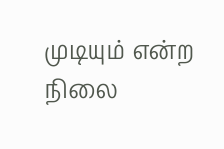முடியும் என்ற நிலை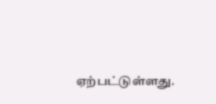ஏற்பட்டுள்ளது.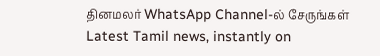தினமலர் WhatsApp Channel-ல் சேருங்கள்
Latest Tamil news, instantly on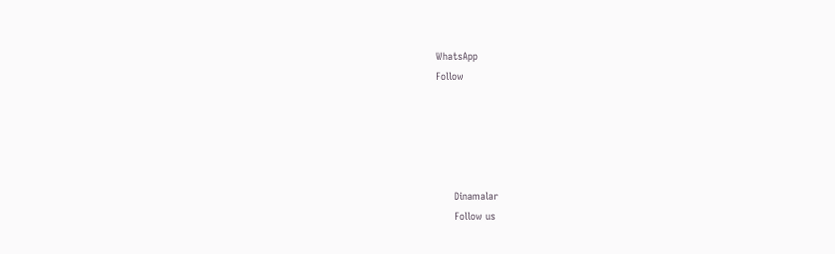WhatsApp
Follow





      Dinamalar
      Follow us